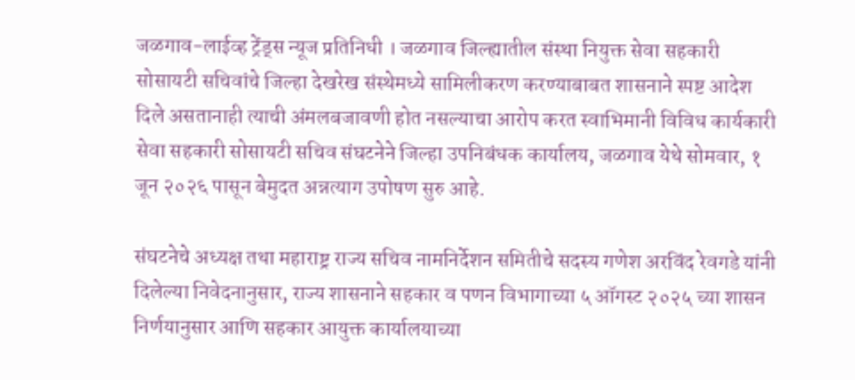जळगाव-लाईव्ह ट्रेंड्स न्यूज प्रतिनिधी । जळगाव जिल्ह्यातील संस्था नियुक्त सेवा सहकारी सोसायटी सचिवांचे जिल्हा देखरेख संस्थेमध्ये सामिलीकरण करण्याबाबत शासनाने स्पष्ट आदेश दिले असतानाही त्याची अंमलबजावणी होत नसल्याचा आरोप करत स्वाभिमानी विविध कार्यकारी सेवा सहकारी सोसायटी सचिव संघटनेने जिल्हा उपनिबंधक कार्यालय, जळगाव येथे सोमवार, १ जून २०२६ पासून बेमुदत अन्नत्याग उपोषण सुरु आहे.

संघटनेचे अध्यक्ष तथा महाराष्ट्र राज्य सचिव नामनिर्देशन समितीचे सदस्य गणेश अरविंद रेवगडे यांनी दिलेल्या निवेदनानुसार, राज्य शासनाने सहकार व पणन विभागाच्या ५ ऑगस्ट २०२५ च्या शासन निर्णयानुसार आणि सहकार आयुक्त कार्यालयाच्या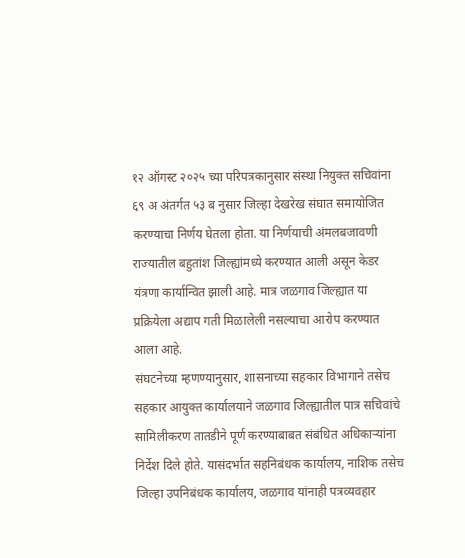१२ ऑगस्ट २०२५ च्या परिपत्रकानुसार संस्था नियुक्त सचिवांना ६९ अ अंतर्गत ५३ ब नुसार जिल्हा देखरेख संघात समायोजित करण्याचा निर्णय घेतला होता. या निर्णयाची अंमलबजावणी राज्यातील बहुतांश जिल्ह्यांमध्ये करण्यात आली असून केडर यंत्रणा कार्यान्वित झाली आहे. मात्र जळगाव जिल्ह्यात या प्रक्रियेला अद्याप गती मिळालेली नसल्याचा आरोप करण्यात आला आहे.
संघटनेच्या म्हणण्यानुसार, शासनाच्या सहकार विभागाने तसेच सहकार आयुक्त कार्यालयाने जळगाव जिल्ह्यातील पात्र सचिवांचे सामिलीकरण तातडीने पूर्ण करण्याबाबत संबंधित अधिकाऱ्यांना निर्देश दिले होते. यासंदर्भात सहनिबंधक कार्यालय, नाशिक तसेच जिल्हा उपनिबंधक कार्यालय, जळगाव यांनाही पत्रव्यवहार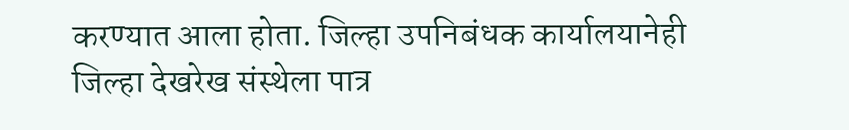करण्यात आला होता. जिल्हा उपनिबंधक कार्यालयानेही जिल्हा देखरेख संस्थेला पात्र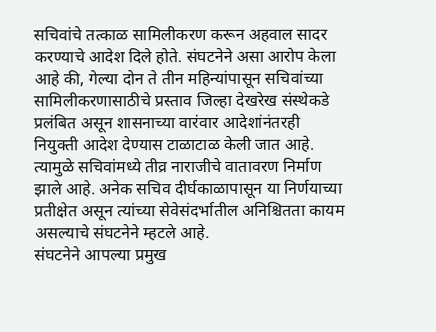सचिवांचे तत्काळ सामिलीकरण करून अहवाल सादर करण्याचे आदेश दिले होते. संघटनेने असा आरोप केला आहे की, गेल्या दोन ते तीन महिन्यांपासून सचिवांच्या सामिलीकरणासाठीचे प्रस्ताव जिल्हा देखरेख संस्थेकडे प्रलंबित असून शासनाच्या वारंवार आदेशांनंतरही नियुक्ती आदेश देण्यास टाळाटाळ केली जात आहे. त्यामुळे सचिवांमध्ये तीव्र नाराजीचे वातावरण निर्माण झाले आहे. अनेक सचिव दीर्घकाळापासून या निर्णयाच्या प्रतीक्षेत असून त्यांच्या सेवेसंदर्भातील अनिश्चितता कायम असल्याचे संघटनेने म्हटले आहे.
संघटनेने आपल्या प्रमुख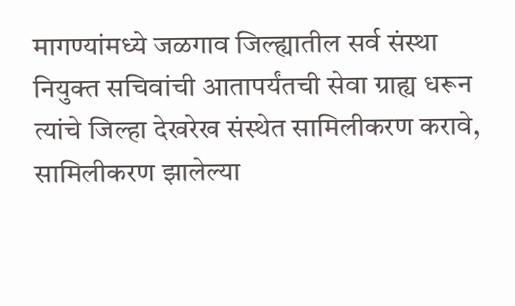मागण्यांमध्ये जळगाव जिल्ह्यातील सर्व संस्था नियुक्त सचिवांची आतापर्यंतची सेवा ग्राह्य धरून त्यांचे जिल्हा देखरेख संस्थेत सामिलीकरण करावे, सामिलीकरण झालेल्या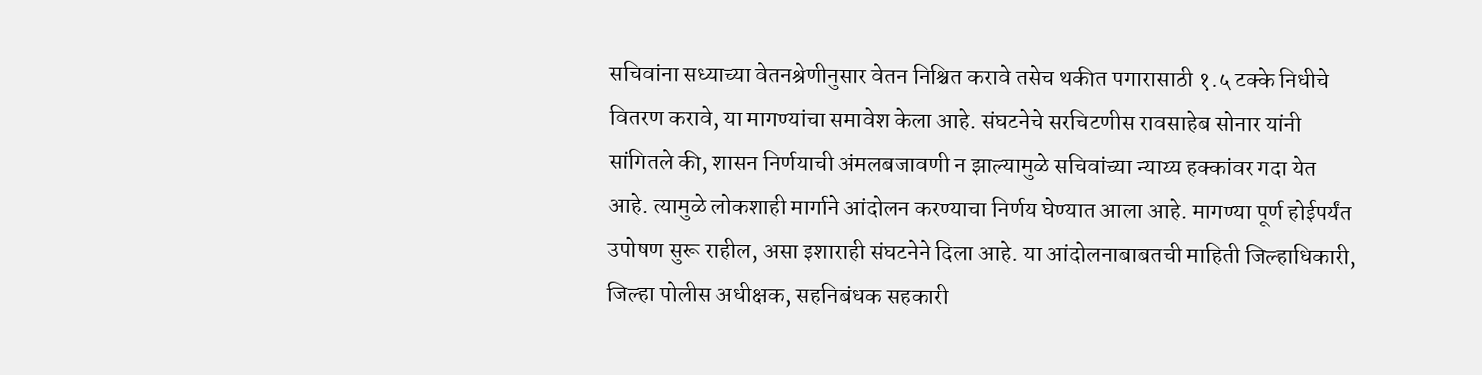सचिवांना सध्याच्या वेतनश्रेणीनुसार वेतन निश्चित करावे तसेच थकीत पगारासाठी १.५ टक्के निधीचे वितरण करावे, या मागण्यांचा समावेश केला आहे. संघटनेचे सरचिटणीस रावसाहेब सोनार यांनी सांगितले की, शासन निर्णयाची अंमलबजावणी न झाल्यामुळे सचिवांच्या न्याय्य हक्कांवर गदा येत आहे. त्यामुळे लोकशाही मार्गाने आंदोलन करण्याचा निर्णय घेण्यात आला आहे. मागण्या पूर्ण होईपर्यंत उपोषण सुरू राहील, असा इशाराही संघटनेने दिला आहे. या आंदोलनाबाबतची माहिती जिल्हाधिकारी, जिल्हा पोलीस अधीक्षक, सहनिबंधक सहकारी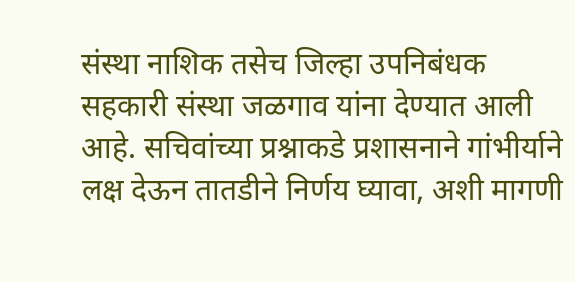संस्था नाशिक तसेच जिल्हा उपनिबंधक सहकारी संस्था जळगाव यांना देण्यात आली आहे. सचिवांच्या प्रश्नाकडे प्रशासनाने गांभीर्याने लक्ष देऊन तातडीने निर्णय घ्यावा, अशी मागणी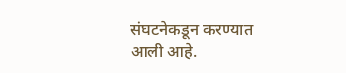संघटनेकडून करण्यात आली आहे.